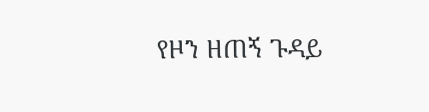የዞን ዘጠኝ ጉዳይ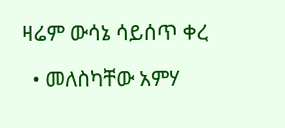ዛሬም ውሳኔ ሳይሰጥ ቀረ

  • መለስካቸው አምሃ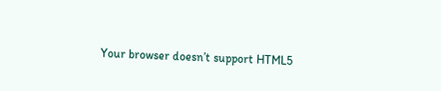Your browser doesn’t support HTML5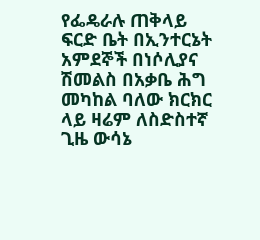የፌዴራሉ ጠቅላይ ፍርድ ቤት በኢንተርኔት አምደኞች በነሶሊያና ሽመልስ በአቃቤ ሕግ መካከል ባለው ክርክር ላይ ዛሬም ለስድስተኛ ጊዜ ውሳኔ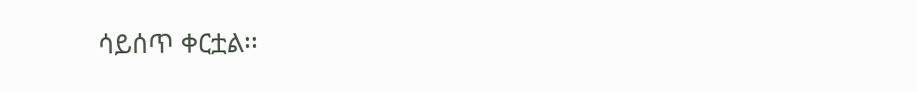ሳይሰጥ ቀርቷል፡፡